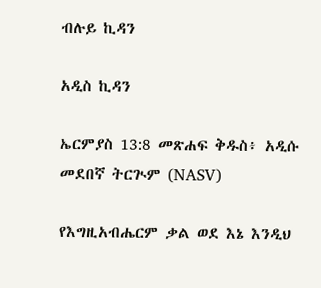ብሉይ ኪዳን

አዲስ ኪዳን

ኤርምያስ 13:8 መጽሐፍ ቅዱስ፥ አዲሱ መደበኛ ትርጒም (NASV)

የእግዚአብሔርም ቃል ወደ እኔ እንዲህ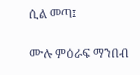ሲል መጣ፤

ሙሉ ምዕራፍ ማንበብ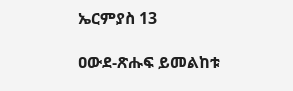ኤርምያስ 13

ዐውደ-ጽሑፍ ይመልከቱ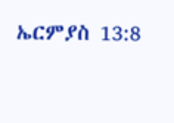ኤርምያስ 13:8